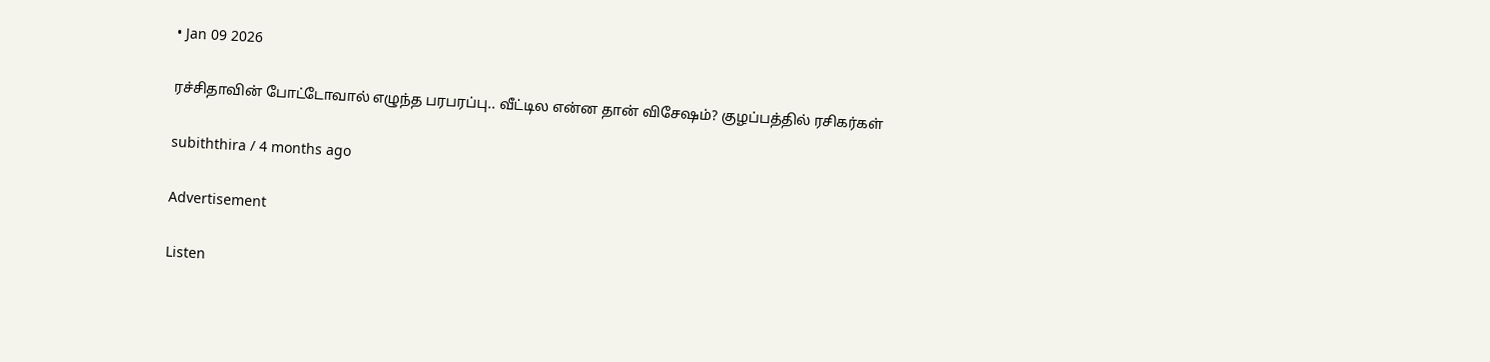• Jan 09 2026

ரச்சிதாவின் போட்டோவால் எழுந்த பரபரப்பு.. வீட்டில என்ன தான் விசேஷம்? குழப்பத்தில் ரசிகர்கள்

subiththira / 4 months ago

Advertisement

Listen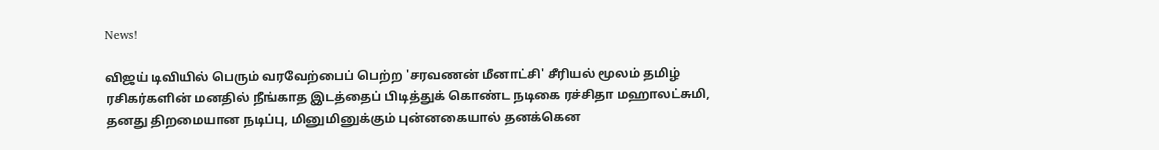News!

விஜய் டிவியில் பெரும் வரவேற்பைப் பெற்ற 'சரவணன் மீனாட்சி' சீரியல் மூலம் தமிழ் ரசிகர்களின் மனதில் நீங்காத இடத்தைப் பிடித்துக் கொண்ட நடிகை ரச்சிதா மஹாலட்சுமி, தனது திறமையான நடிப்பு, மினுமினுக்கும் புன்னகையால் தனக்கென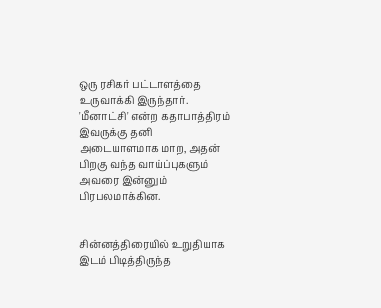ஒரு ரசிகர் பட்டாளத்தை உருவாக்கி இருந்தார். 'மீனாட்சி' என்ற கதாபாத்திரம் இவருக்கு தனி அடையாளமாக மாற, அதன் பிறகு வந்த வாய்ப்புகளும் அவரை இன்னும் பிரபலமாக்கின.


சின்னத்திரையில் உறுதியாக இடம் பிடித்திருந்த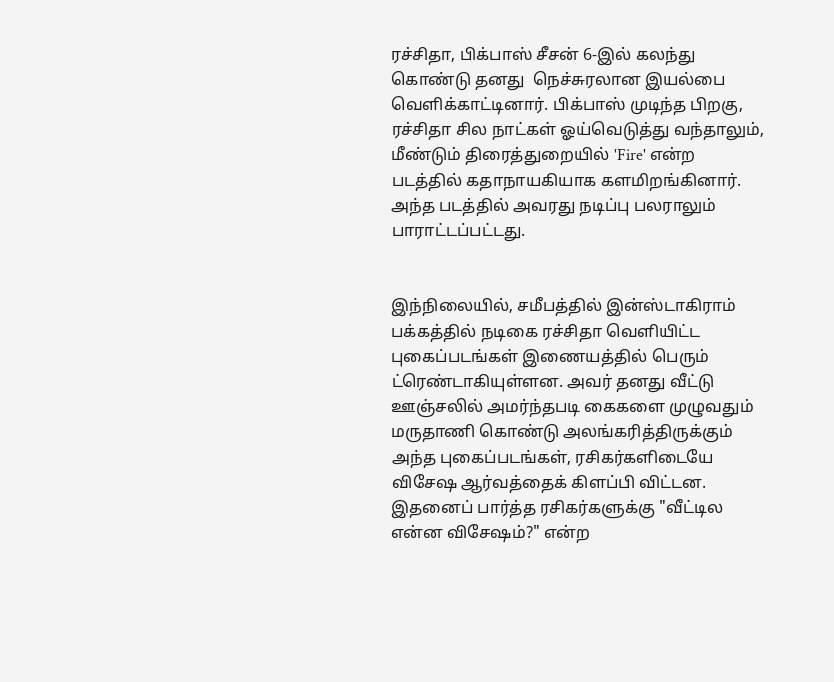ரச்சிதா, பிக்பாஸ் சீசன் 6-இல் கலந்து கொண்டு தனது  நெச்சுரலான இயல்பை வெளிக்காட்டினார். பிக்பாஸ் முடிந்த பிறகு, ரச்சிதா சில நாட்கள் ஓய்வெடுத்து வந்தாலும், மீண்டும் திரைத்துறையில் 'Fire' என்ற படத்தில் கதாநாயகியாக களமிறங்கினார். அந்த படத்தில் அவரது நடிப்பு பலராலும் பாராட்டப்பட்டது.


இந்நிலையில், சமீபத்தில் இன்ஸ்டாகிராம் பக்கத்தில் நடிகை ரச்சிதா வெளியிட்ட புகைப்படங்கள் இணையத்தில் பெரும் ட்ரெண்டாகியுள்ளன. அவர் தனது வீட்டு ஊஞ்சலில் அமர்ந்தபடி கைகளை முழுவதும் மருதாணி கொண்டு அலங்கரித்திருக்கும் அந்த புகைப்படங்கள், ரசிகர்களிடையே விசேஷ ஆர்வத்தைக் கிளப்பி விட்டன. இதனைப் பார்த்த ரசிகர்களுக்கு "வீட்டில என்ன விசேஷம்?" என்ற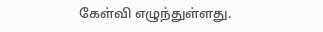கேள்வி எழுந்துள்ளது.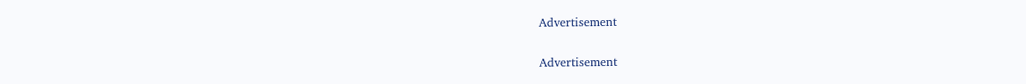Advertisement

Advertisement